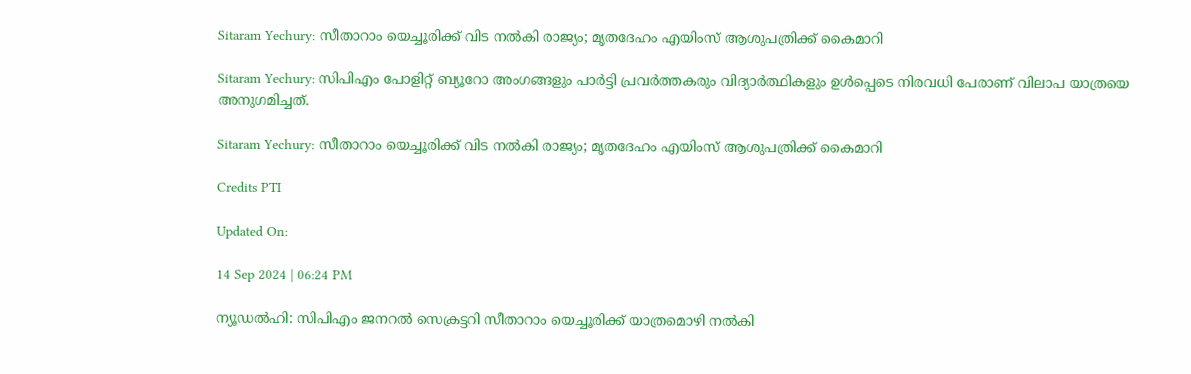Sitaram Yechury: സീതാറാം യെച്ചൂരിക്ക് വിട നൽകി രാജ്യം; മൃതദേഹം എയിംസ് ആശുപത്രിക്ക് കൈമാറി

Sitaram Yechury: സിപിഎം പോളിറ്റ് ബ്യൂറോ അംഗങ്ങളും പാർട്ടി പ്രവർത്തകരും വിദ്യാർത്ഥികളും ഉൾപ്പെടെ നിരവധി പേരാണ് വിലാപ യാത്രയെ അനുഗമിച്ചത്.

Sitaram Yechury: സീതാറാം യെച്ചൂരിക്ക് വിട നൽകി രാജ്യം; മൃതദേഹം എയിംസ് ആശുപത്രിക്ക് കൈമാറി

Credits PTI

Updated On:

14 Sep 2024 | 06:24 PM

ന്യൂഡൽഹി: സിപിഎം ജനറൽ സെക്രട്ടറി സീതാറാം യെച്ചൂരിക്ക് യാത്രമൊഴി നല്‍കി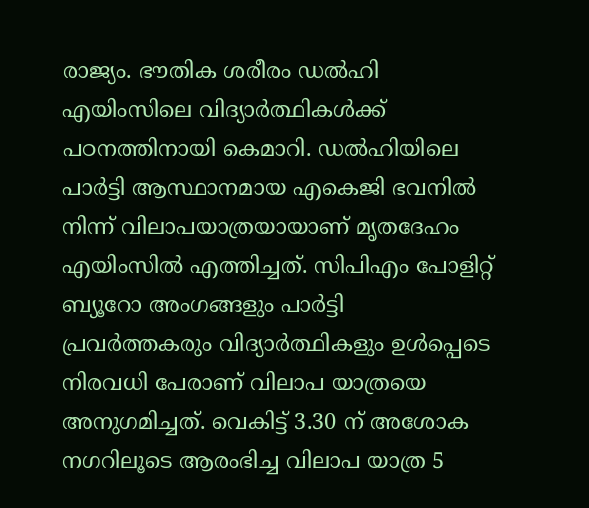രാജ്യം. ഭൗതിക ശരീരം ഡൽഹി എയിംസിലെ വിദ്യാർത്ഥികൾക്ക് പഠനത്തിനായി കെമാറി. ഡൽഹിയിലെ പാർട്ടി ആസ്ഥാനമായ എകെജി ഭവനിൽ നിന്ന് വിലാപയാത്രയായാണ് മൃതദേഹം എയിംസിൽ എത്തിച്ചത്. സിപിഎം പോളിറ്റ് ബ്യൂറോ അംഗങ്ങളും പാർട്ടി പ്രവർത്തകരും വിദ്യാർത്ഥികളും ഉൾപ്പെടെ നിരവധി പേരാണ് വിലാപ യാത്രയെ അനുഗമിച്ചത്. വെകിട്ട് 3.30 ന് അശോക നഗറിലൂടെ ആരംഭിച്ച വിലാപ യാത്ര 5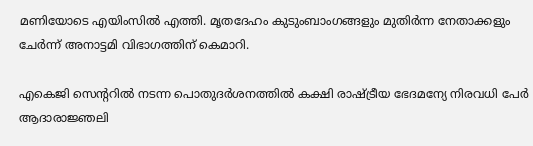മണിയോടെ എയിംസിൽ എത്തി. മൃതദേഹം കുടുംബാംഗങ്ങളും മുതിർന്ന നേതാക്കളും ചേർന്ന് അനാട്ടമി വിഭാഗത്തിന് കെമാറി.

എകെജി സെന്ററിൽ നടന്ന പൊതുദർശനത്തിൽ കക്ഷി രാഷ്ട്രീയ ഭേദമന്യേ നിരവധി പേർ ആദാരാജ്ഞലി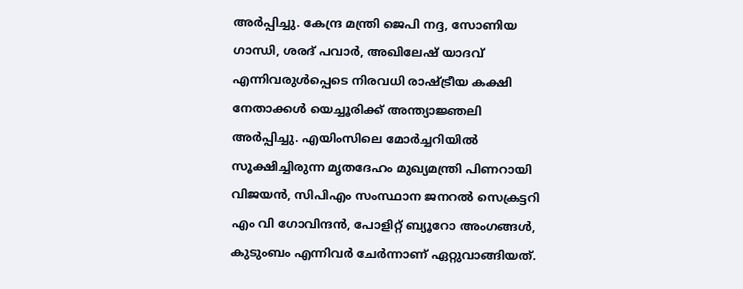അർപ്പിച്ചു. കേന്ദ്ര മന്ത്രി ജെപി നദ്ദ, സോണിയ ഗാന്ധി, ശരദ് പവാര്‍, അഖിലേഷ് യാദവ് എന്നിവരുള്‍പ്പെടെ നിരവധി രാഷ്ട്രീയ കക്ഷി നേതാക്കള്‍ യെച്ചൂരിക്ക് അന്ത്യാജ്ഞലി അര്‍പ്പിച്ചു. എയിംസിലെ മോർച്ചറിയിൽ സൂക്ഷിച്ചിരുന്ന മൃതദേഹം മുഖ്യമന്ത്രി പിണറായി വിജയൻ, സിപിഎം സംസ്ഥാന ജനറൽ സെക്രട്ടറി എം വി ഗോവിന്ദൻ, പോളിറ്റ് ബ്യൂറോ അംഗങ്ങൾ, കുടുംബം എന്നിവർ ചേർന്നാണ് ഏറ്റുവാങ്ങിയത്.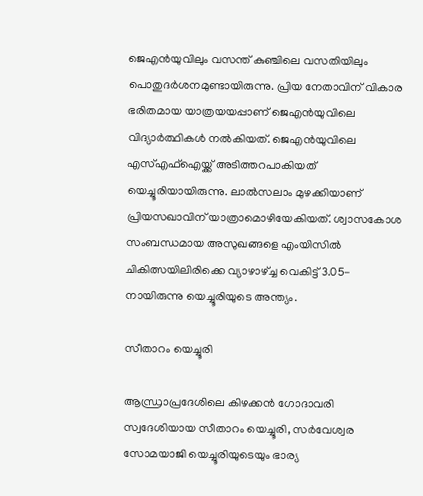ജെഎൻയുവിലും വസന്ത് കുഞ്ചിലെ വസതിയിലും പൊതുദർശനമുണ്ടായിരുന്നു. പ്രിയ നേതാവിന് വികാര ഭരിതമായ യാത്രയയപ്പാണ് ജെഎൻയുവിലെ വിദ്യാർത്ഥികൾ നൽകിയത്. ജെഎൻയുവിലെ എസ്എഫ്ഐയ്ക്ക് അടിത്തറപാകിയത് യെച്ചൂരിയായിരുന്നു. ലാൽസലാം മുഴക്കിയാണ് പ്രിയസഖാവിന് യാത്രാമൊഴിയേകിയത്. ശ്വാസകോശ സംബന്ധമായ അസുഖങ്ങളെ എംയിസിൽ ചികിത്സയിലിരിക്കെ വ്യാഴാഴ്ച്ച വെകിട്ട് 3.05-നായിരുന്നു യെച്ചൂരിയുടെ അന്ത്യം.

സീതാറം യെച്ചൂരി

ആന്ധ്രാപ്രദേശിലെ കിഴക്കൻ ഗോദാവരി സ്വദേശിയായ സീതാറം യെച്ചൂരി, സർവേശ്വര സോമയാജി യെച്ചൂരിയുടെയും ഭാര്യ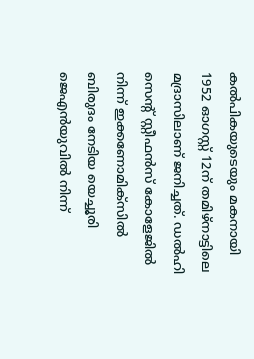കൽപികയുടെയും മകനായി 1952 ഓഗസ്റ്റ് 12ന് തമിഴ്നാട്ടിലെ മദ്രാസിലാണ് ജനിച്ചത്. ഡൽഹി സെന്റ് സ്റ്റീഫൻസ് കോളേജിൽ നിന്ന് ഇക്കണോമിക്സിൽ ബിരുദം നേടിയ യെച്ചൂരി ജെഎൻയുവിൽ നിന്ന്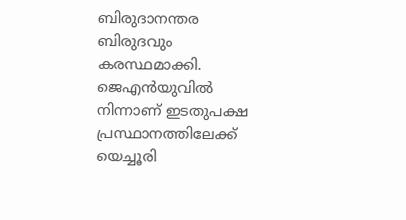ബിരുദാനന്തര ബിരുദവും കരസ്ഥമാക്കി. ജെഎൻയുവിൽ നിന്നാണ് ഇടതുപക്ഷ പ്രസ്ഥാനത്തിലേക്ക് യെച്ചൂരി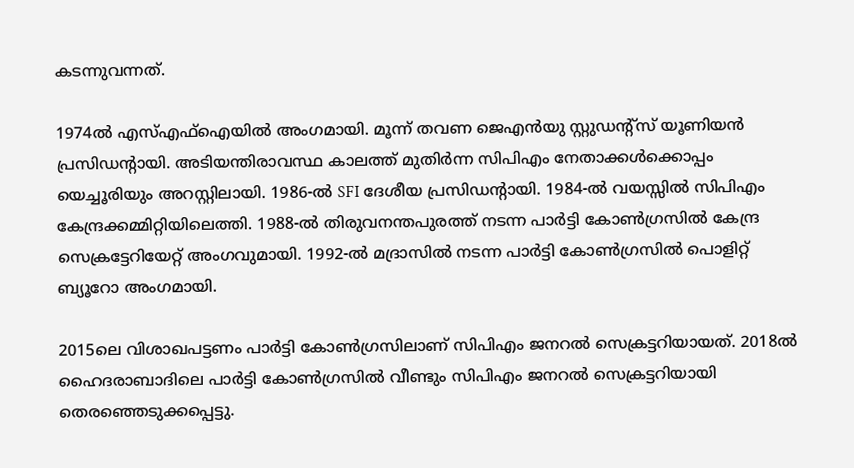കടന്നുവന്നത്.

1974ൽ എസ്എഫ്ഐയിൽ അംഗമായി. മൂന്ന് തവണ ജെഎൻയു സ്റ്റുഡന്റ്സ് യൂണിയൻ പ്രസിഡന്റായി. അടിയന്തിരാവസ്ഥ കാലത്ത് മുതിർന്ന സിപിഎം നേതാക്കൾക്കൊപ്പം യെച്ചൂരിയും അറസ്റ്റിലായി. 1986-ൽ SFI ദേശീയ പ്രസിഡന്റായി. 1984-ൽ വയസ്സിൽ സിപിഎം കേന്ദ്രക്കമ്മിറ്റിയിലെത്തി. 1988-ൽ തിരുവനന്തപുരത്ത് നടന്ന പാർട്ടി കോൺഗ്രസിൽ കേന്ദ്ര സെക്രട്ടേറിയേറ്റ് അംഗവുമായി. 1992-ൽ മദ്രാസിൽ നടന്ന പാർട്ടി കോൺഗ്രസിൽ പൊളിറ്റ് ബ്യൂറോ അംഗമായി.

2015ലെ വിശാഖപട്ടണം പാർട്ടി കോൺഗ്രസിലാണ് സിപിഎം ജനറൽ സെക്രട്ടറിയായത്. 2018ൽ ഹൈദരാബാദിലെ പാർട്ടി കോൺഗ്രസിൽ വീണ്ടും സിപിഎം ജനറൽ സെക്രട്ടറിയായി തെരഞ്ഞെടുക്കപ്പെട്ടു.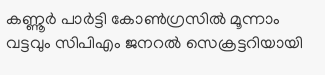കണ്ണൂർ പാർട്ടി കോൺഗ്രസിൽ മൂന്നാം വട്ടവും സിപിഎം ജനറൽ സെക്രട്ടറിയായി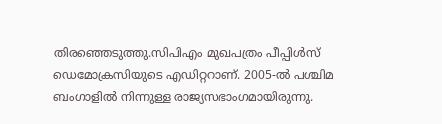തിരഞ്ഞെടുത്തു.സിപിഎം മുഖപത്രം പീപ്പിൾസ് ഡെമോക്രസിയുടെ എഡിറ്ററാണ്. 2005-ൽ പശ്ചിമ ബംഗാളിൽ നിന്നുള്ള രാജ്യസഭാംഗമായിരുന്നു.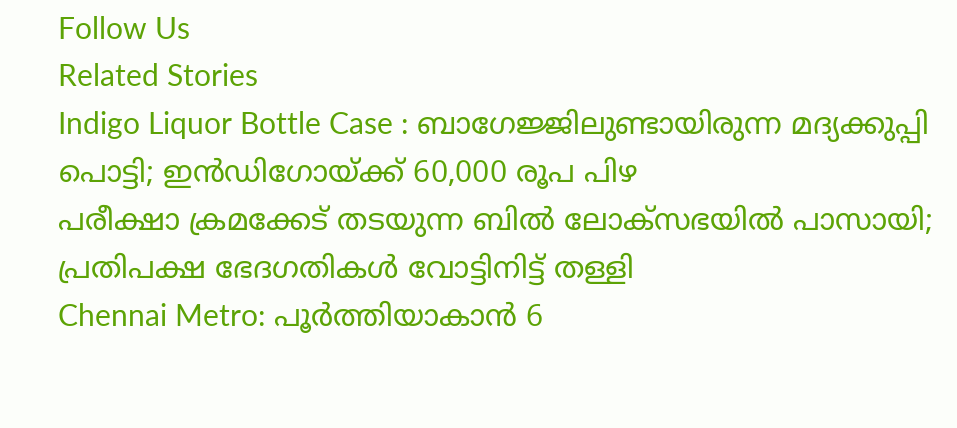Follow Us
Related Stories
Indigo Liquor Bottle Case : ബാഗേജ്ജിലുണ്ടായിരുന്ന മദ്യക്കുപ്പി പൊട്ടി; ഇൻഡിഗോയ്ക്ക് 60,000 രൂപ പിഴ
പരീക്ഷാ ക്രമക്കേട് തടയുന്ന ബിൽ ലോക്സഭയിൽ പാസായി; പ്രതിപക്ഷ ഭേദഗതികൾ വോട്ടിനിട്ട് തള്ളി
Chennai Metro: പൂർത്തിയാകാൻ 6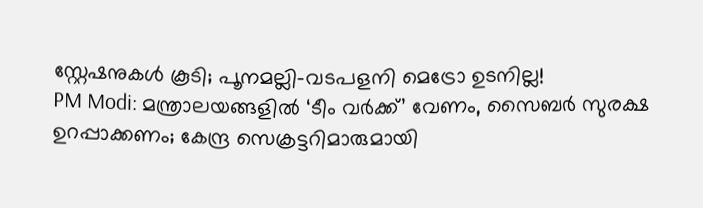സ്റ്റേഷനുകൾ കൂടി; പൂനമല്ലി-വടപളനി മെട്രോ ഉടനില്ല!
PM Modi: മന്ത്രാലയങ്ങളിൽ ‘ടീം വർക്ക്’ വേണം, സൈബർ സുരക്ഷ ഉറപ്പാക്കണം; കേന്ദ്ര സെക്രട്ടറിമാരുമായി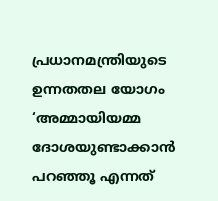പ്രധാനമന്ത്രിയുടെ ഉന്നതതല യോഗം
‘അമ്മായിയമ്മ ദോശയുണ്ടാക്കാൻ പറഞ്ഞൂ എന്നത്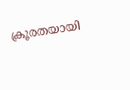ക്രൂരതയായി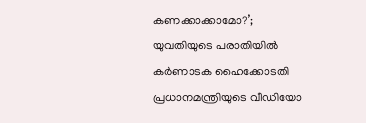കണക്കാക്കാമോ?’; യുവതിയുടെ പരാതിയിൽ കർണാടക ഹൈക്കോടതി
പ്രധാനമന്ത്രിയുടെ വീഡിയോ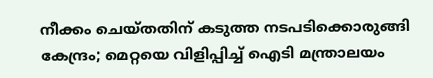നീക്കം ചെയ്തതിന് കടുത്ത നടപടിക്കൊരുങ്ങി കേന്ദ്രം; മെറ്റയെ വിളിപ്പിച്ച് ഐടി മന്ത്രാലയം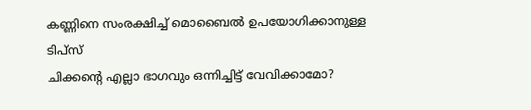കണ്ണിനെ സംരക്ഷിച്ച് മൊബൈൽ ഉപയോഗിക്കാനുള്ള ടിപ്സ്
ചിക്കൻ്റെ എല്ലാ ഭാഗവും ഒന്നിച്ചിട്ട് വേവിക്കാമോ?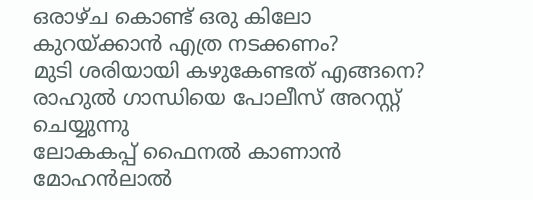ഒരാഴ്ച കൊണ്ട് ഒരു കിലോ കുറയ്ക്കാൻ എത്ര നടക്കണം?
മുടി ശരിയായി കഴുകേണ്ടത് എങ്ങനെ?
രാഹുൽ ഗാന്ധിയെ പോലീസ് അറസ്റ്റ് ചെയ്യുന്നു
ലോകകപ്പ് ഫൈനൽ കാണാൻ മോഹൻലാൽ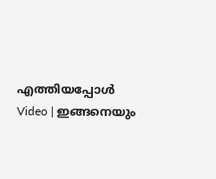എത്തിയപ്പോൾ
Video | ഇങ്ങനെയും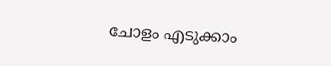ചോളം എടുക്കാം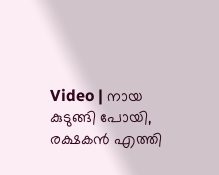Video | നായ കുടുങ്ങി പോയി, രക്ഷകൻ എത്തി